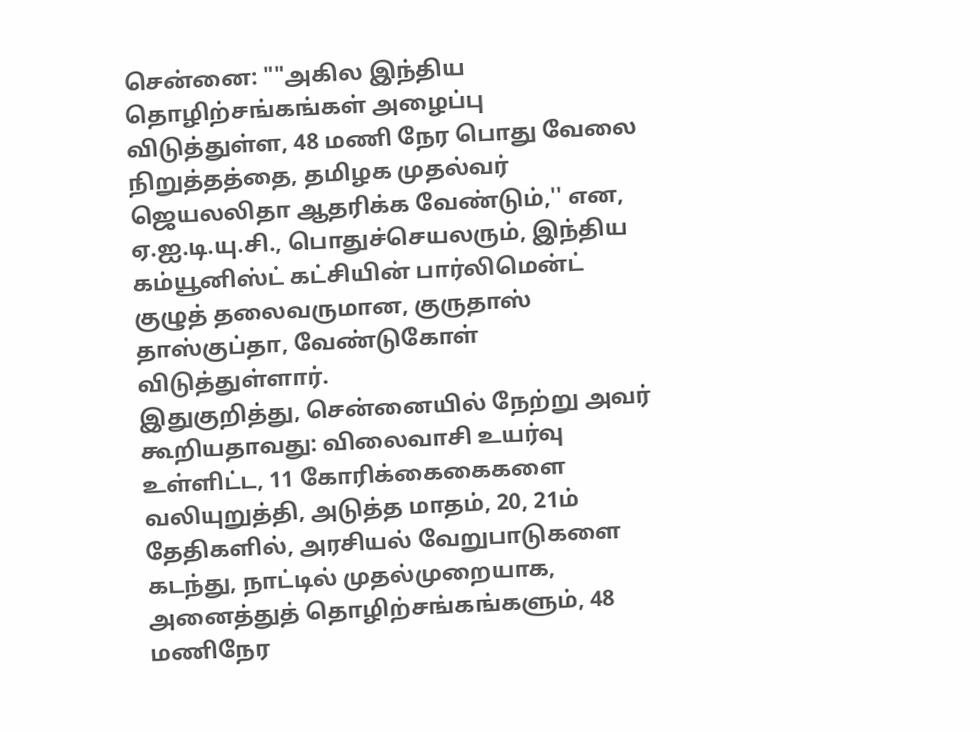சென்னை: ""அகில இந்திய தொழிற்சங்கங்கள் அழைப்பு விடுத்துள்ள, 48 மணி நேர பொது வேலை நிறுத்தத்தை, தமிழக முதல்வர் ஜெயலலிதா ஆதரிக்க வேண்டும்,'' என, ஏ.ஐ.டி.யு.சி., பொதுச்செயலரும், இந்திய கம்யூனிஸ்ட் கட்சியின் பார்லிமென்ட் குழுத் தலைவருமான, குருதாஸ் தாஸ்குப்தா, வேண்டுகோள் விடுத்துள்ளார்.
இதுகுறித்து, சென்னையில் நேற்று அவர் கூறியதாவது: விலைவாசி உயர்வு உள்ளிட்ட, 11 கோரிக்கைகைகளை வலியுறுத்தி, அடுத்த மாதம், 20, 21ம் தேதிகளில், அரசியல் வேறுபாடுகளை கடந்து, நாட்டில் முதல்முறையாக, அனைத்துத் தொழிற்சங்கங்களும், 48 மணிநேர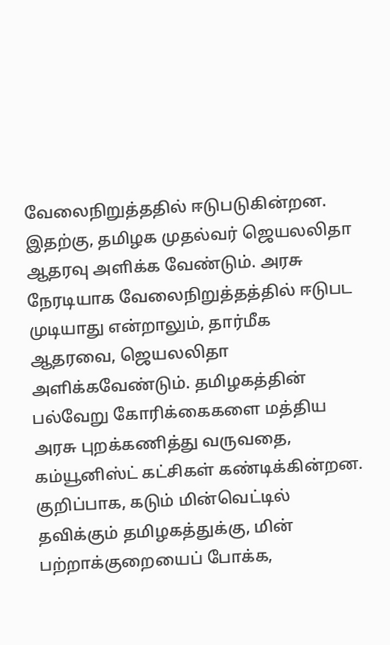வேலைநிறுத்ததில் ஈடுபடுகின்றன. இதற்கு, தமிழக முதல்வர் ஜெயலலிதா ஆதரவு அளிக்க வேண்டும். அரசு நேரடியாக வேலைநிறுத்தத்தில் ஈடுபட முடியாது என்றாலும், தார்மீக ஆதரவை, ஜெயலலிதா அளிக்கவேண்டும். தமிழகத்தின் பல்வேறு கோரிக்கைகளை மத்திய அரசு புறக்கணித்து வருவதை, கம்யூனிஸ்ட் கட்சிகள் கண்டிக்கின்றன. குறிப்பாக, கடும் மின்வெட்டில் தவிக்கும் தமிழகத்துக்கு, மின் பற்றாக்குறையைப் போக்க,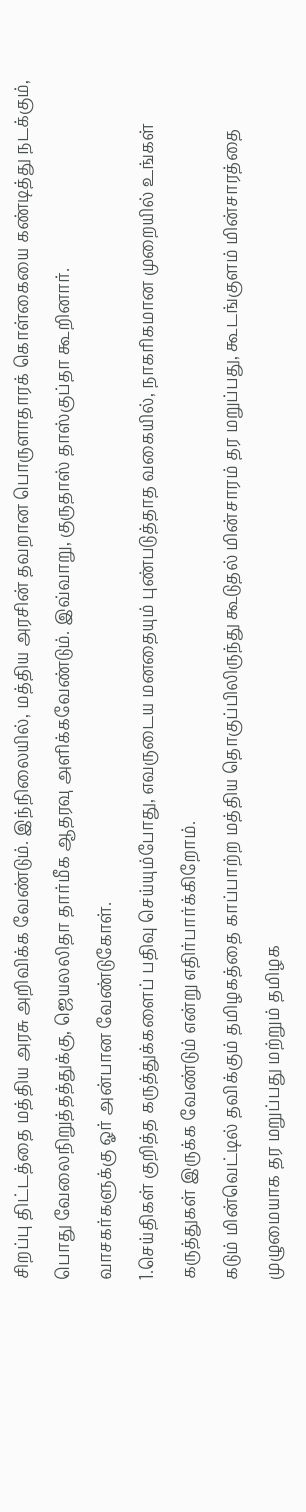சிறப்பு திட்டத்தை மத்திய அரசு அறிவிக்க வேண்டும். இந்நிலையில், மத்திய அரசின் தவறான பொருளாதாரக் கொள்கையை கண்டித்து நடக்கும், பொது வேலைநிறுத்தத்துக்கு, ஜெயலலிதா தார்மீக ஆதரவு அளிக்கவேண்டும். இவ்வாறு, குருதாஸ் தாஸ்குப்தா கூறினார்.
வாசகர்களுக்கு ஓர் அன்பான வேண்டுகோள்.
1.செய்திகள் குறித்த கருத்துக்களைப் பதிவு செய்யும்போது, எவருடைய மனதையும் புண்படுத்தாத வகையில், நாகரிகமான முறையில் உங்கள் கருத்துகள் இருக்க வேண்டும் என்று எதிர்பார்க்கிறோம்.
கடும் மின்வெட்டில் தவிக்கும் தமிழகத்தை காப்பாற்ற மத்திய தொகுப்பிலிருந்து கூடுதல் மின்சாரம் தர மறுப்பது, கூடங்குளம் மின்சாரத்தை முழுமையாக தர மறுப்பது மற்றும் தமிழக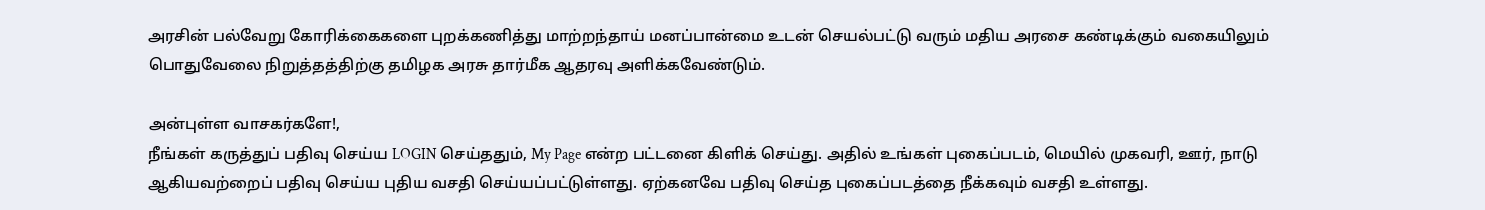அரசின் பல்வேறு கோரிக்கைகளை புறக்கணித்து மாற்றந்தாய் மனப்பான்மை உடன் செயல்பட்டு வரும் மதிய அரசை கண்டிக்கும் வகையிலும் பொதுவேலை நிறுத்தத்திற்கு தமிழக அரசு தார்மீக ஆதரவு அளிக்கவேண்டும்.

அன்புள்ள வாசகர்களே!,
நீங்கள் கருத்துப் பதிவு செய்ய LOGIN செய்ததும், My Page என்ற பட்டனை கிளிக் செய்து. அதில் உங்கள் புகைப்படம், மெயில் முகவரி, ஊர், நாடு ஆகியவற்றைப் பதிவு செய்ய புதிய வசதி செய்யப்பட்டுள்ளது. ஏற்கனவே பதிவு செய்த புகைப்படத்தை நீக்கவும் வசதி உள்ளது.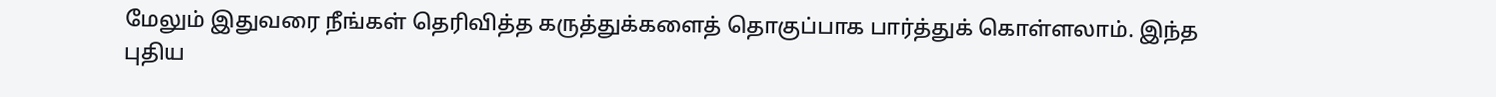மேலும் இதுவரை நீங்கள் தெரிவித்த கருத்துக்களைத் தொகுப்பாக பார்த்துக் கொள்ளலாம். இந்த புதிய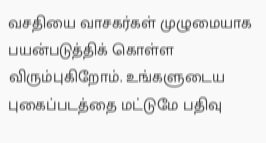வசதியை வாசகர்கள் முழுமையாக பயன்படுத்திக் கொள்ள விரும்புகிறோம். உங்களுடைய புகைப்படத்தை மட்டுமே பதிவு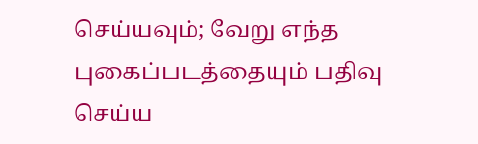செய்யவும்; வேறு எந்த புகைப்படத்தையும் பதிவு செய்ய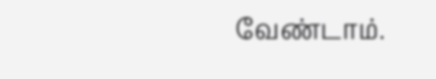வேண்டாம்.